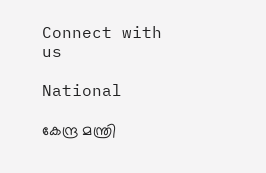Connect with us

National

കേന്ദ്ര മന്ത്രി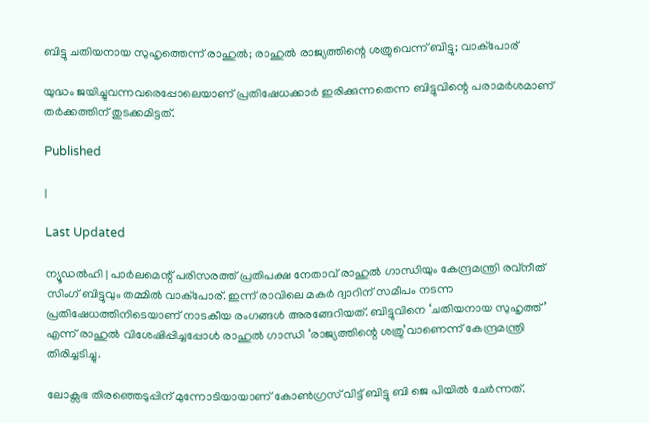ബിട്ടു ചതിയനായ സുഹൃത്തെന്ന് രാഹുൽ; രാഹുൽ രാജ്യത്തിന്റെ ശത്രുവെന്ന് ബിട്ടു; വാക്പോര്

യുദ്ധം ജയിച്ചുവന്നവരെപ്പോലെയാണ് പ്രതിഷേധക്കാർ ഇരിക്കുന്നതെന്ന ബിട്ടുവിന്റെ പരാമർശമാണ് തർക്കത്തിന് തുടക്കമിട്ടത്.

Published

|

Last Updated

ന്യൂഡൽഹി | പാർലമെന്റ് പരിസരത്ത് പ്രതിപക്ഷ നേതാവ് രാഹുൽ ഗാന്ധിയും കേന്ദ്രമന്ത്രി രവ്‌നീത് സിംഗ് ബിട്ടുവും തമ്മിൽ വാക്പോര്. ഇന്ന് രാവിലെ മകർ ദ്വാറിന് സമീപം നടന്ന പ്രതിഷേധത്തിനിടെയാണ് നാടകീയ രംഗങ്ങൾ അരങ്ങേറിയത്. ബിട്ടുവിനെ ‘ചതിയനായ സുഹൃത്ത്’ എന്ന് രാഹുൽ വിശേഷിപ്പിച്ചപ്പോൾ രാഹുൽ ഗാന്ധി ‘രാജ്യത്തിന്റെ ശത്രു’വാണെന്ന് കേന്ദ്രമന്ത്രി തിരിച്ചടിച്ചു.

ലോക്സഭ തിരഞ്ഞെടുപ്പിന് മുന്നോടിയായാണ് കോൺഗ്രസ് വിട്ട് ബിട്ടു ബി ജെ പിയിൽ ചേർന്നത്.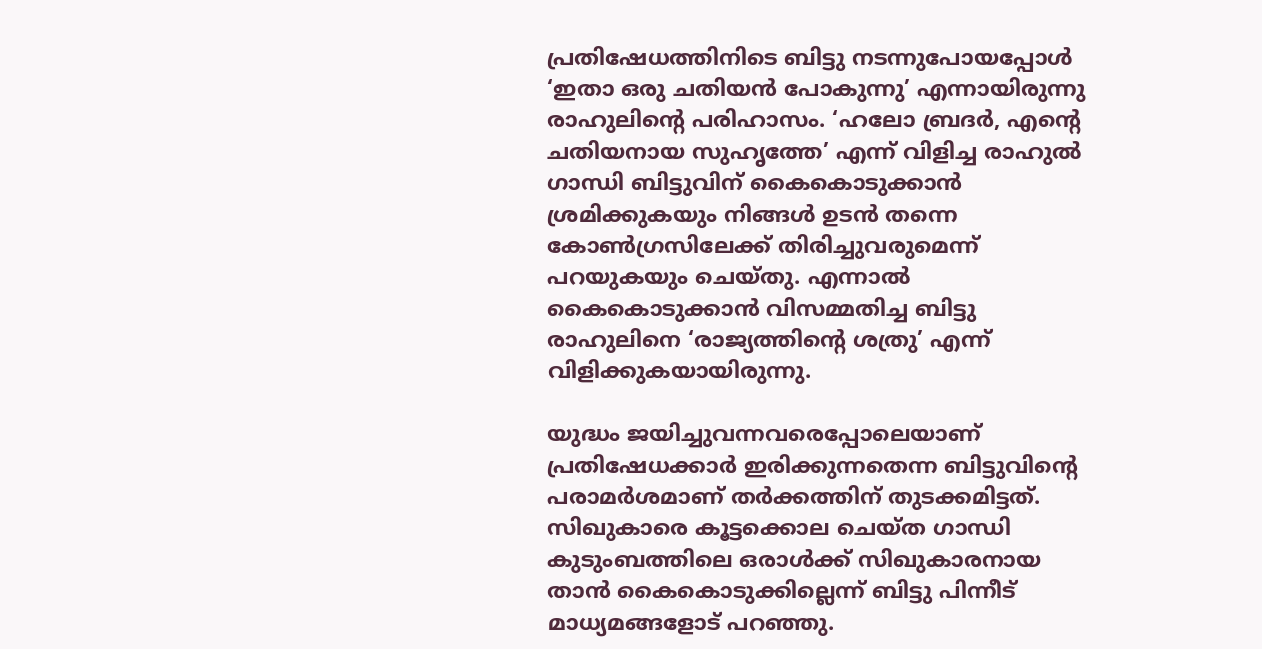പ്രതിഷേധത്തിനിടെ ബിട്ടു നടന്നുപോയപ്പോൾ ‘ഇതാ ഒരു ചതിയൻ പോകുന്നു’ എന്നായിരുന്നു രാഹുലിന്റെ പരിഹാസം. ‘ഹലോ ബ്രദർ, എന്റെ ചതിയനായ സുഹൃത്തേ’ എന്ന് വിളിച്ച രാഹുൽ ഗാന്ധി ബിട്ടുവിന് കൈകൊടുക്കാൻ ശ്രമിക്കുകയും നിങ്ങൾ ഉടൻ തന്നെ കോൺഗ്രസിലേക്ക് തിരിച്ചുവരുമെന്ന് പറയുകയും ചെയ്തു. എന്നാൽ കൈകൊടുക്കാൻ വിസമ്മതിച്ച ബിട്ടു രാഹുലിനെ ‘രാജ്യത്തിന്റെ ശത്രു’ എന്ന് വിളിക്കുകയായിരുന്നു.

യുദ്ധം ജയിച്ചുവന്നവരെപ്പോലെയാണ് പ്രതിഷേധക്കാർ ഇരിക്കുന്നതെന്ന ബിട്ടുവിന്റെ പരാമർശമാണ് തർക്കത്തിന് തുടക്കമിട്ടത്. സിഖുകാരെ കൂട്ടക്കൊല ചെയ്ത ഗാന്ധി കുടുംബത്തിലെ ഒരാൾക്ക് സിഖുകാരനായ താൻ കൈകൊടുക്കില്ലെന്ന് ബിട്ടു പിന്നീട് മാധ്യമങ്ങളോട് പറഞ്ഞു.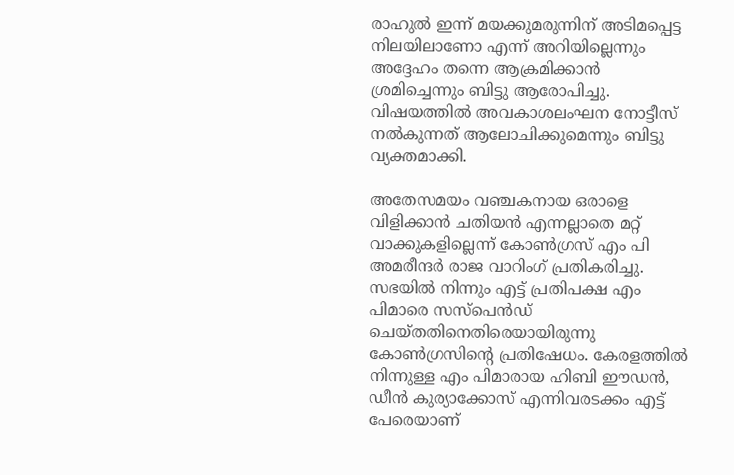രാഹുൽ ഇന്ന് മയക്കുമരുന്നിന് അടിമപ്പെട്ട നിലയിലാണോ എന്ന് അറിയില്ലെന്നും അദ്ദേഹം തന്നെ ആക്രമിക്കാൻ ശ്രമിച്ചെന്നും ബിട്ടു ആരോപിച്ചു. വിഷയത്തിൽ അവകാശലംഘന നോട്ടീസ് നൽകുന്നത് ആലോചിക്കുമെന്നും ബിട്ടു വ്യക്തമാക്കി.

അതേസമയം വഞ്ചകനായ ഒരാളെ വിളിക്കാൻ ചതിയൻ എന്നല്ലാതെ മറ്റ് വാക്കുകളില്ലെന്ന് കോൺഗ്രസ് എം പി അമരീന്ദർ രാജ വാറിംഗ് പ്രതികരിച്ചു. സഭയിൽ നിന്നും എട്ട് പ്രതിപക്ഷ എം പിമാരെ സസ്പെൻഡ് ചെയ്തതിനെതിരെയായിരുന്നു കോൺഗ്രസിന്റെ പ്രതിഷേധം. കേരളത്തിൽ നിന്നുള്ള എം പിമാരായ ഹിബി ഈഡൻ, ഡീൻ കുര്യാക്കോസ് എന്നിവരടക്കം എട്ട് പേരെയാണ്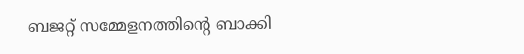ബജറ്റ് സമ്മേളനത്തിന്റെ ബാക്കി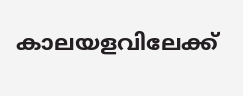കാലയളവിലേക്ക്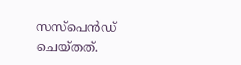സസ്പെൻഡ് ചെയ്തത്.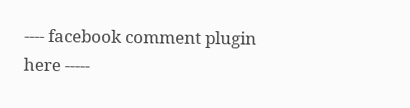---- facebook comment plugin here -----